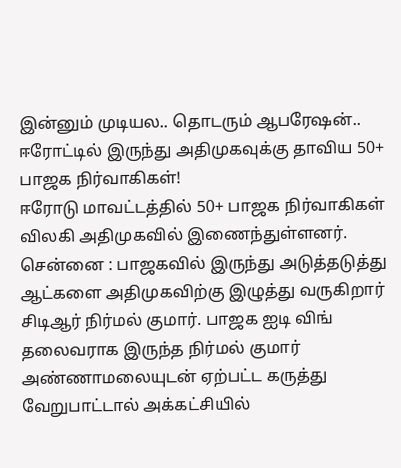இன்னும் முடியல.. தொடரும் ஆபரேஷன்.. ஈரோட்டில் இருந்து அதிமுகவுக்கு தாவிய 50+ பாஜக நிர்வாகிகள்!
ஈரோடு மாவட்டத்தில் 50+ பாஜக நிர்வாகிகள் விலகி அதிமுகவில் இணைந்துள்ளனர்.
சென்னை : பாஜகவில் இருந்து அடுத்தடுத்து ஆட்களை அதிமுகவிற்கு இழுத்து வருகிறார் சிடிஆர் நிர்மல் குமார். பாஜக ஐடி விங் தலைவராக இருந்த நிர்மல் குமார் அண்ணாமலையுடன் ஏற்பட்ட கருத்து வேறுபாட்டால் அக்கட்சியில்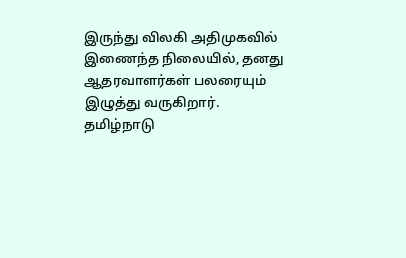இருந்து விலகி அதிமுகவில் இணைந்த நிலையில், தனது ஆதரவாளர்கள் பலரையும் இழுத்து வருகிறார்.
தமிழ்நாடு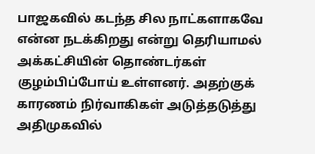பாஜகவில் கடந்த சில நாட்களாகவே என்ன நடக்கிறது என்று தெரியாமல் அக்கட்சியின் தொண்டர்கள் குழம்பிப்போய் உள்ளனர். அதற்குக் காரணம் நிர்வாகிகள் அடுத்தடுத்து அதிமுகவில்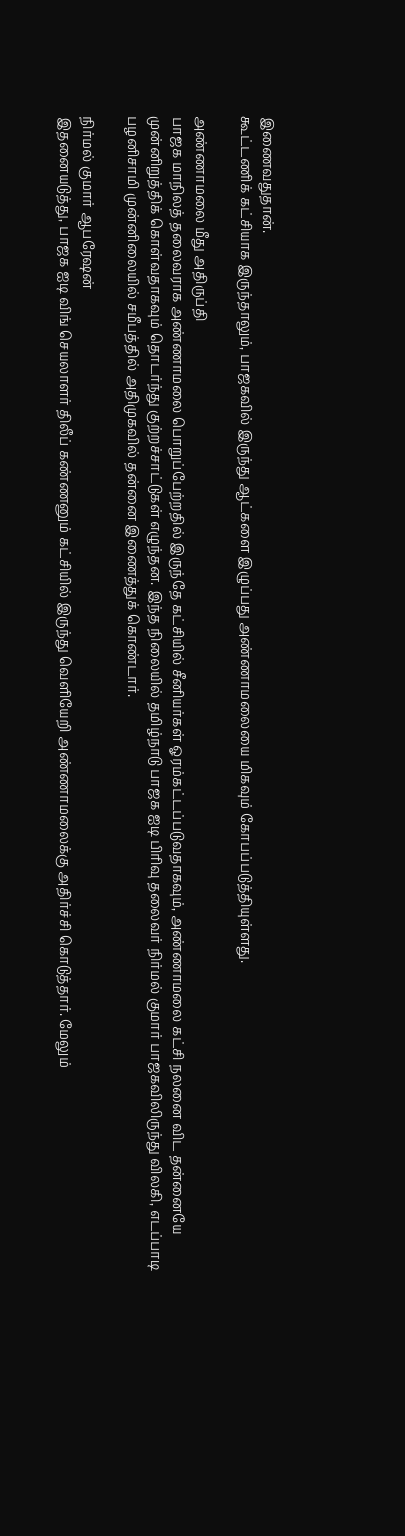இணைவதுதான்.
கூட்டணிக் கட்சியாக இருந்தாலும், பாஜகவில் இருந்து ஆட்களை இழுப்பது அண்ணாமலையை மிகவும் கோபப்படுத்தியுள்ளது.

அண்ணாமலை மீது அதிருப்தி
பாஜக மாநிலத் தலைவராக அண்ணாமலை பொறுப்பேற்றதில் இருந்தே கட்சியில் சீனியர்கள் ஓரம்கட்டப்படுவதாகவும், அண்ணாமலை கட்சி நலனை விட தன்னையே முன்னிறுத்திக் கொள்வதாகவும் தொடர்ந்து குற்றச்சாட்டுகள் எழுந்தன. இந்த நிலையில் தமிழ்நாடு பாஜக ஐடி பிரிவு தலைவர் நிர்மல் குமார் பாஜகவிலிருந்து விலகி, எடப்பாடி பழனிசாமி முன்னிலையில் சமீபத்தில் அதிமுகவில் தன்னை இணைத்துக் கொண்டார்.

நிர்மல் குமார் ஆபரேஷன்
இதனையடுத்து, பாஜக ஐடி விங் செயலாளர் திலீப் கண்ணனும் கட்சியில் இருந்து வெளியேறி அண்ணாமலைக்கு அதிர்ச்சி கொடுத்தார். மேலும்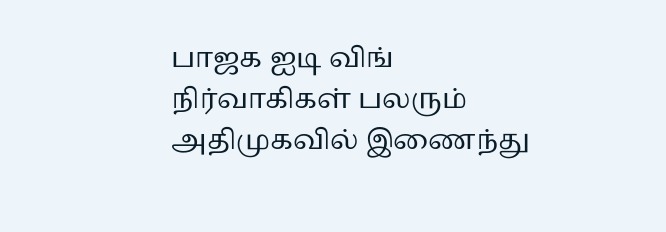பாஜக ஐடி விங் நிர்வாகிகள் பலரும் அதிமுகவில் இணைந்து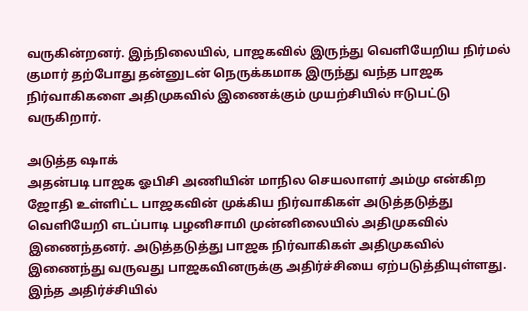வருகின்றனர். இந்நிலையில், பாஜகவில் இருந்து வெளியேறிய நிர்மல் குமார் தற்போது தன்னுடன் நெருக்கமாக இருந்து வந்த பாஜக நிர்வாகிகளை அதிமுகவில் இணைக்கும் முயற்சியில் ஈடுபட்டு வருகிறார்.

அடுத்த ஷாக்
அதன்படி பாஜக ஓபிசி அணியின் மாநில செயலாளர் அம்மு என்கிற ஜோதி உள்ளிட்ட பாஜகவின் முக்கிய நிர்வாகிகள் அடுத்தடுத்து வெளியேறி எடப்பாடி பழனிசாமி முன்னிலையில் அதிமுகவில் இணைந்தனர். அடுத்தடுத்து பாஜக நிர்வாகிகள் அதிமுகவில் இணைந்து வருவது பாஜகவினருக்கு அதிர்ச்சியை ஏற்படுத்தியுள்ளது. இந்த அதிர்ச்சியில்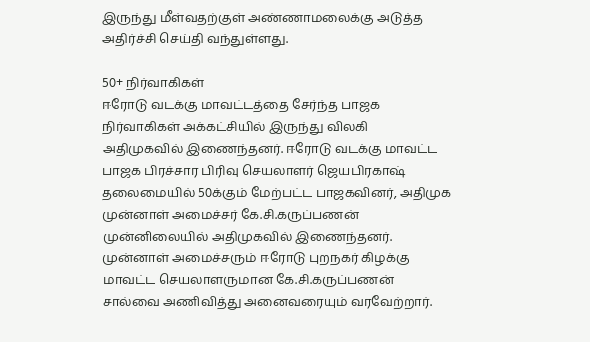இருந்து மீள்வதற்குள் அண்ணாமலைக்கு அடுத்த அதிர்ச்சி செய்தி வந்துள்ளது.

50+ நிர்வாகிகள்
ஈரோடு வடக்கு மாவட்டத்தை சேர்ந்த பாஜக நிர்வாகிகள் அக்கட்சியில் இருந்து விலகி அதிமுகவில் இணைந்தனர். ஈரோடு வடக்கு மாவட்ட பாஜக பிரச்சார பிரிவு செயலாளர் ஜெயபிரகாஷ் தலைமையில் 50க்கும் மேற்பட்ட பாஜகவினர், அதிமுக முன்னாள் அமைச்சர் கே.சி.கருப்பணன் முன்னிலையில் அதிமுகவில் இணைந்தனர். முன்னாள் அமைச்சரும் ஈரோடு புறநகர் கிழக்கு மாவட்ட செயலாளருமான கே.சி.கருப்பணன் சால்வை அணிவித்து அனைவரையும் வரவேற்றார்.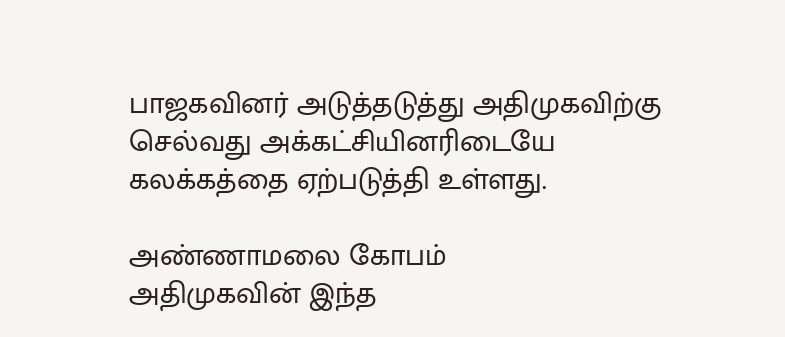பாஜகவினர் அடுத்தடுத்து அதிமுகவிற்கு செல்வது அக்கட்சியினரிடையே கலக்கத்தை ஏற்படுத்தி உள்ளது.

அண்ணாமலை கோபம்
அதிமுகவின் இந்த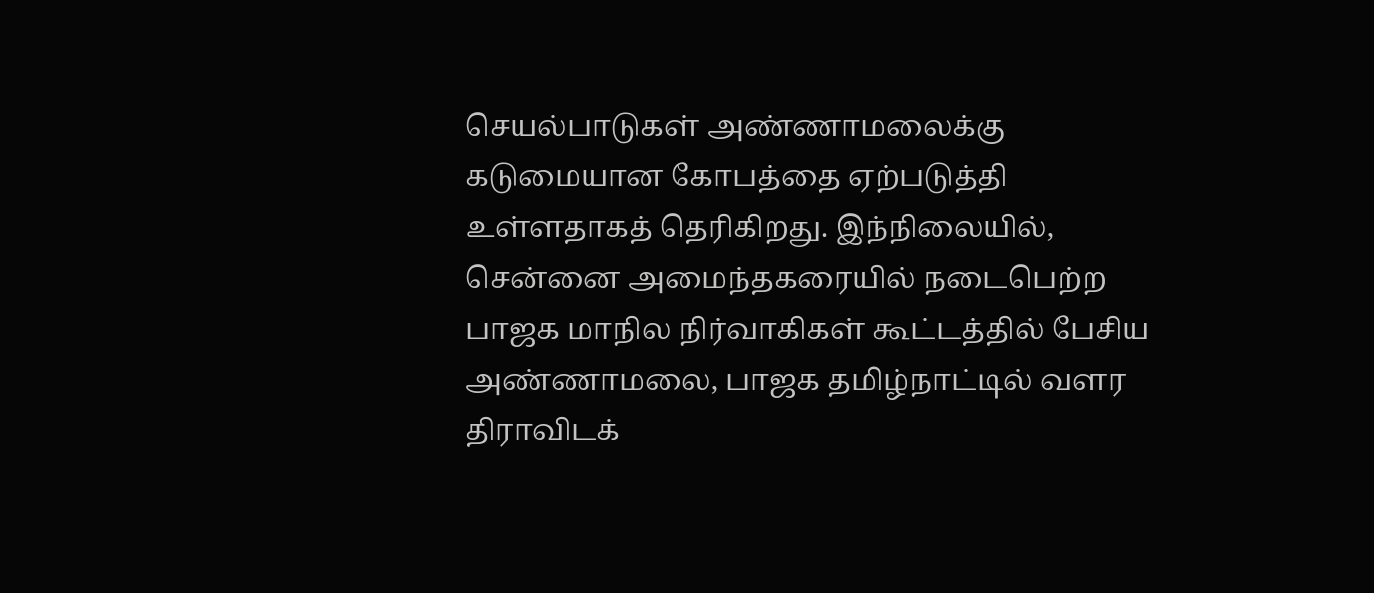செயல்பாடுகள் அண்ணாமலைக்கு கடுமையான கோபத்தை ஏற்படுத்தி உள்ளதாகத் தெரிகிறது. இந்நிலையில், சென்னை அமைந்தகரையில் நடைபெற்ற பாஜக மாநில நிர்வாகிகள் கூட்டத்தில் பேசிய அண்ணாமலை, பாஜக தமிழ்நாட்டில் வளர திராவிடக்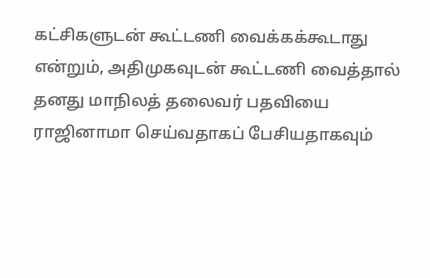கட்சிகளுடன் கூட்டணி வைக்கக்கூடாது என்றும், அதிமுகவுடன் கூட்டணி வைத்தால் தனது மாநிலத் தலைவர் பதவியை ராஜினாமா செய்வதாகப் பேசியதாகவும்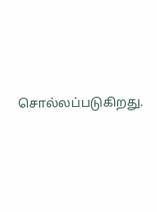சொல்லப்படுகிறது.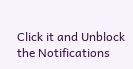Click it and Unblock the Notifications